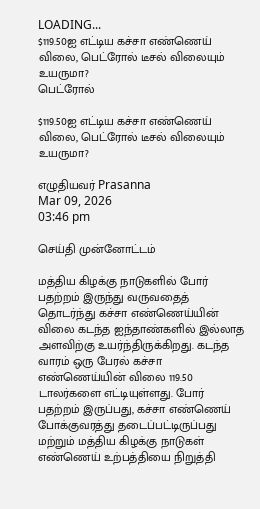LOADING...
$119.50ஐ எட்டிய கச்சா எண்ணெய் விலை, பெட்ரோல் டீசல் விலையும் உயருமா?
பெட்ரோல்

$119.50ஐ எட்டிய கச்சா எண்ணெய் விலை, பெட்ரோல் டீசல் விலையும் உயருமா?

எழுதியவர் Prasanna
Mar 09, 2026
03:46 pm

செய்தி முன்னோட்டம்

மத்திய கிழக்கு நாடுகளில் போர் பதற்றம் இருந்து வருவதைத் தொடர்ந்து கச்சா எண்ணெய்யின் விலை கடந்த ஐந்தாண்களில் இல்லாத அளவிற்கு உயர்ந்திருக்கிறது. கடந்த வாரம் ஒரு பேரல் கச்சா எண்ணெய்யின் விலை 119.50 டாலர்களை எட்டியுள்ளது. போர் பதற்றம் இருப்பது, கச்சா எண்ணெய் போக்குவரத்து தடைப்பட்டிருப்பது மற்றும் மத்திய கிழக்கு நாடுகள் எண்ணெய் உற்பத்தியை நிறுத்தி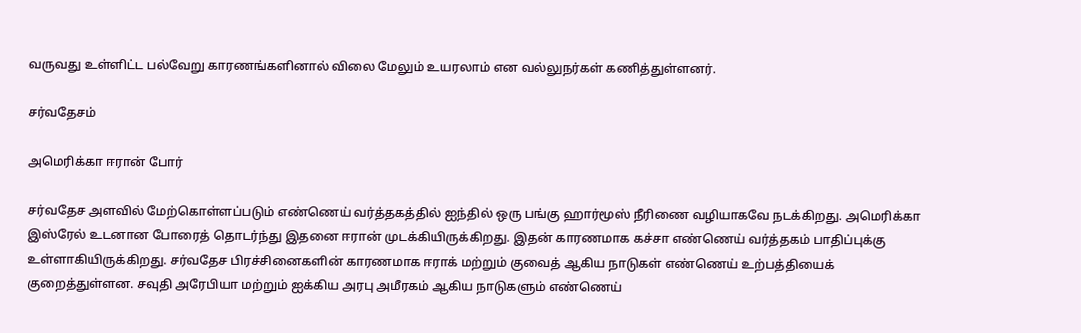வருவது உள்ளிட்ட பல்வேறு காரணங்களினால் விலை மேலும் உயரலாம் என வல்லுநர்கள் கணித்துள்ளனர்.

சர்வதேசம்

அமெரிக்கா ஈரான் போர்

சர்வதேச அளவில் மேற்கொள்ளப்படும் எண்ணெய் வர்த்தகத்தில் ஐந்தில் ஒரு பங்கு ஹார்மூஸ் நீரிணை வழியாகவே நடக்கிறது. அமெரிக்கா இஸ்ரேல் உடனான போரைத் தொடர்ந்து இதனை ஈரான் முடக்கியிருக்கிறது. இதன் காரணமாக கச்சா எண்ணெய் வர்த்தகம் பாதிப்புக்கு உள்ளாகியிருக்கிறது. சர்வதேச பிரச்சினைகளின் காரணமாக ஈராக் மற்றும் குவைத் ஆகிய நாடுகள் எண்ணெய் உற்பத்தியைக் குறைத்துள்ளன. சவுதி அரேபியா மற்றும் ஐக்கிய அரபு அமீரகம் ஆகிய நாடுகளும் எண்ணெய்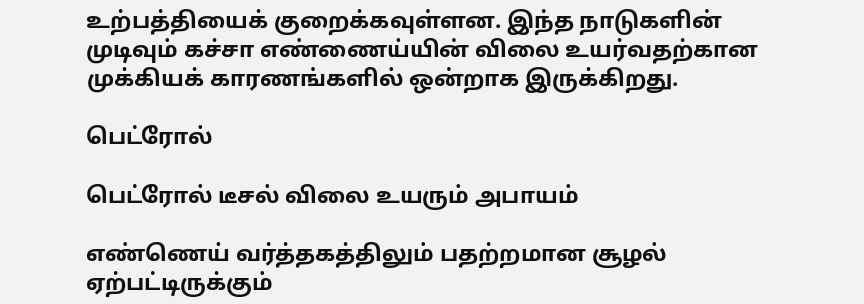உற்பத்தியைக் குறைக்கவுள்ளன. இந்த நாடுகளின் முடிவும் கச்சா எண்ணைய்யின் விலை உயர்வதற்கான முக்கியக் காரணங்களில் ஒன்றாக இருக்கிறது.

பெட்ரோல்

பெட்ரோல் டீசல் விலை உயரும் அபாயம்

எண்ணெய் வர்த்தகத்திலும் பதற்றமான சூழல் ஏற்பட்டிருக்கும்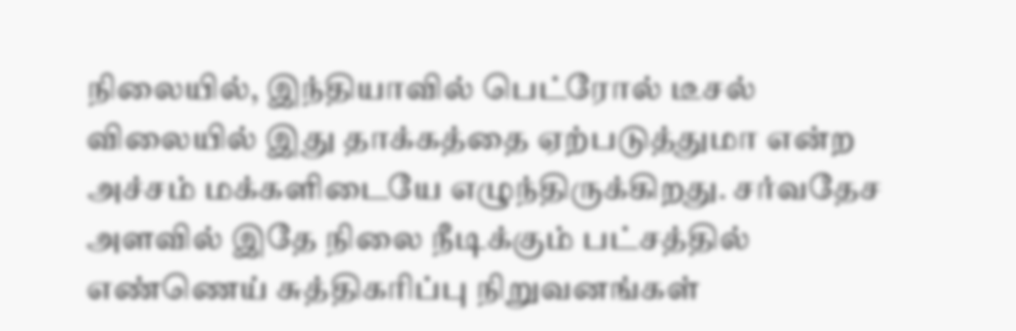நிலையில், இந்தியாவில் பெட்ரோல் டீசல் விலையில் இது தாக்கத்தை ஏற்படுத்துமா என்ற அச்சம் மக்களிடையே எழுந்திருக்கிறது. சர்வதேச அளவில் இதே நிலை நீடிக்கும் பட்சத்தில் எண்ணெய் சுத்திகரிப்பு நிறுவனங்கள்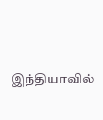இந்தியாவில்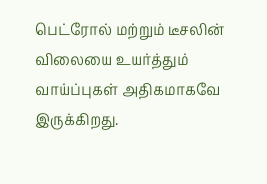பெட்ரோல் மற்றும் டீசலின் விலையை உயர்த்தும் வாய்ப்புகள் அதிகமாகவே இருக்கிறது.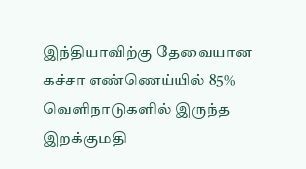இந்தியாவிற்கு தேவையான கச்சா எண்ணெய்யில் 85% வெளிநாடுகளில் இருந்த இறக்குமதி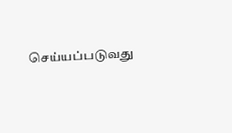செய்யப்படுவது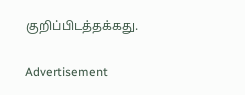குறிப்பிடத்தக்கது.

Advertisement